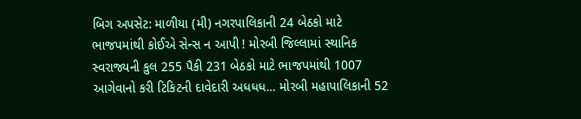બિગ અપસેટ: માળીયા (મી) નગરપાલિકાની 24 બેઠકો માટે ભાજપમાંથી કોઈએ સેન્સ ન આપી ! મોરબી જિલ્લામાં સ્થાનિક સ્વરાજ્યની કુલ 255 પૈકી 231 બેઠકો માટે ભાજપમાંથી 1007 આગેવાનો કરી ટિકિટની દાવેદારી અધધધ... મોરબી મહાપાલિકાની 52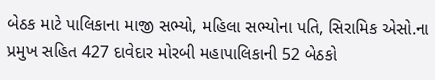બેઠક માટે પાલિકાના માજી સભ્યો, મહિલા સભ્યોના પતિ, સિરામિક એસો.ના પ્રમુખ સહિત 427 દાવેદાર મોરબી મહાપાલિકાની 52 બેઠકો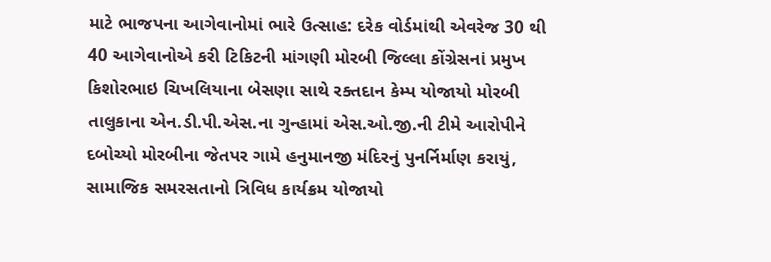માટે ભાજપના આગેવાનોમાં ભારે ઉત્સાહ: દરેક વોર્ડમાંથી એવરેજ 30 થી 40 આગેવાનોએ કરી ટિકિટની માંગણી મોરબી જિલ્લા કોંગ્રેસનાં પ્રમુખ કિશોરભાઇ ચિખલિયાના બેસણા સાથે રક્તદાન કેમ્પ યોજાયો મોરબી તાલુકાના એન.ડી.પી.એસ.ના ગુન્હામાં એસ.ઓ.જી.ની ટીમે આરોપીને દબોચ્યો મોરબીના જેતપર ગામે હનુમાનજી મંદિરનું પુનર્નિર્માણ કરાયું, સામાજિક સમરસતાનો ત્રિવિધ કાર્યક્રમ યોજાયો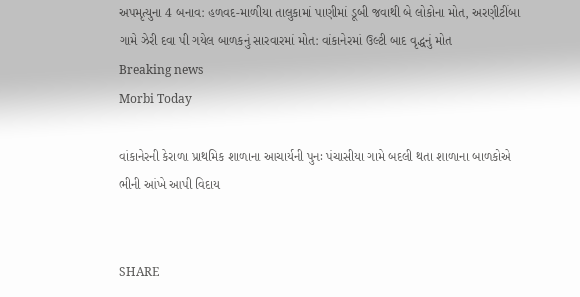અપમૃત્યુના 4 બનાવ: હળવદ-માળીયા તાલુકામાં પાણીમાં ડૂબી જવાથી બે લોકોના મોત, અરણીટીંબા ગામે ઝેરી દવા પી ગયેલ બાળકનું સારવારમાં મોત: વાંકાનેરમાં ઉલ્ટી બાદ વૃદ્ધનું મોત
Breaking news
Morbi Today

વાંકાનેરની કેરાળા પ્રાથમિક શાળાના આચાર્યની પુનઃ પંચાસીયા ગામે બદલી થતા શાળાના બાળકોએ ભીની આંખે આપી વિદાય


SHARE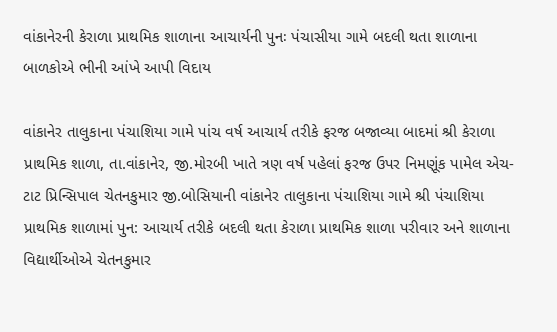વાંકાનેરની કેરાળા પ્રાથમિક શાળાના આચાર્યની પુનઃ પંચાસીયા ગામે બદલી થતા શાળાના બાળકોએ ભીની આંખે આપી વિદાય

વાંકાનેર તાલુકાના પંચાશિયા ગામે પાંચ વર્ષ આચાર્ય તરીકે ફરજ બજાવ્યા બાદમાં શ્રી કેરાળા પ્રાથમિક શાળા, તા.વાંકાનેર, જી.મોરબી ખાતે ત્રણ વર્ષ પહેલાં ફરજ ઉપર નિમણૂંક પામેલ એચ-ટાટ પ્રિન્સિપાલ ચેતનકુમાર જી.બોસિયાની વાંકાનેર તાલુકાના પંચાશિયા ગામે શ્રી પંચાશિયા પ્રાથમિક શાળામાં પુન: આચાર્ય તરીકે બદલી થતા કેરાળા પ્રાથમિક શાળા પરીવાર અને શાળાના વિદ્યાર્થીઓએ ચેતનકુમાર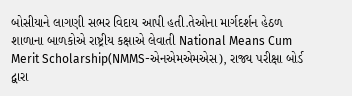બોસીયાને લાગણી સભર વિદાય આપી હતી.તેઓના માર્ગદર્શન હેઠળ શાળાના બાળકોએ રાષ્ટ્રીય કક્ષાએ લેવાતી National Means Cum Merit Scholarship(NMMS-એનએમએમએસ), રાજ્ય પરીક્ષા બોર્ડ દ્વારા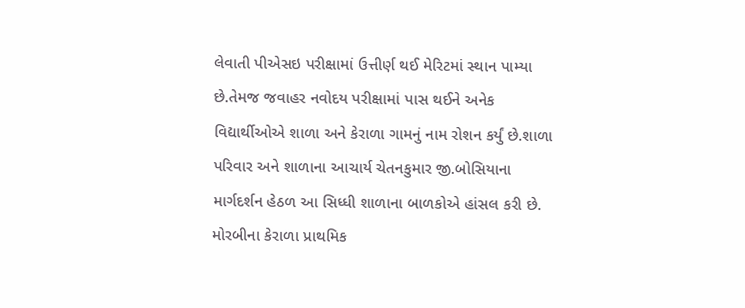લેવાતી પીએસઇ પરીક્ષામાં ઉત્તીર્ણ થઈ મેરિટમાં સ્થાન પામ્યા છે.તેમજ જવાહર નવોદય પરીક્ષામાં પાસ થઈને અનેક વિદ્યાર્થીઓએ શાળા અને કેરાળા ગામનું નામ રોશન કર્યું છે.શાળા પરિવાર અને શાળાના આચાર્ય ચેતનકુમાર જી.બોસિયાના માર્ગદર્શન હેઠળ આ સિધ્ધી શાળાના બાળકોએ હાંસલ કરી છે. મોરબીના કેરાળા પ્રાથમિક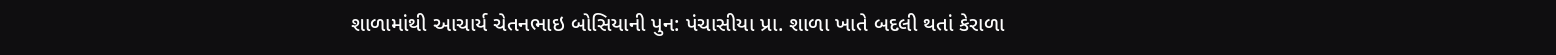શાળામાંથી આચાર્ય ચેતનભાઇ બોસિયાની પુન: પંચાસીયા પ્રા. શાળા ખાતે બદલી થતાં કેરાળા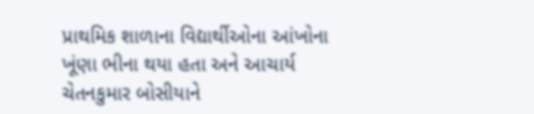પ્રાથમિક શાળાના વિદ્યાર્થીઓના આંખોના ખૂંણા ભીના થયા હતા અને આચાર્ય ચેતનકુમાર બોસીયાને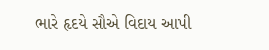ભારે હૃદયે સૌએ વિદાય આપી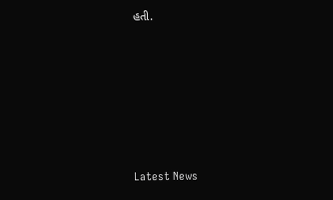હતી.






Latest News